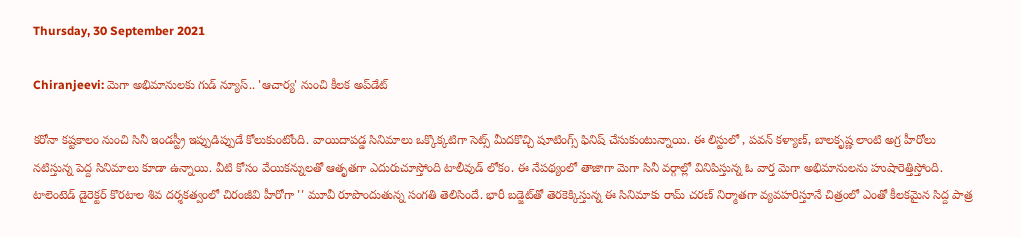Thursday, 30 September 2021

Chiranjeevi: మెగా అభిమానులకు గుడ్ న్యూస్.. 'ఆచార్య' నుంచి కీలక అప్‌డేట్

కరోనా కష్టకాలం నుంచి సినీ ఇండస్ట్రీ ఇప్పుడిప్పుడే కోలుకుంటోంది. వాయిదాపడ్డ సినిమాలు ఒక్కొక్కటిగా సెట్స్ మీదకొచ్చి షూటింగ్స్ ఫినిష్ చేసుకుంటున్నాయి. ఈ లిస్టులో , పవన్ కళ్యాణ్, బాలకృష్ణ లాంటి అగ్ర హీరోలు నటిస్తున్న పెద్ద సినిమాలు కూడా ఉన్నాయి. వీటి కోసం వేయికన్నులతో ఆతృతగా ఎదురుచూస్తోంది టాలీవుడ్ లోకం. ఈ నేపథ్యంలో తాజాగా మెగా సినీ వర్గాల్లో వినిపిస్తున్న ఓ వార్త మెగా అభిమానులను హుషారెత్తిస్తోంది. టాలెంటెడ్ డైరెక్టర్ కొరటాల శివ దర్శకత్వంలో చిరంజీవి హీరోగా '' మూవీ రూపొందుతున్న సంగతి తెలిసిందే. భారీ బడ్జెట్‌తో తెరకెక్కిస్తున్న ఈ సినిమాకు రామ్ చరణ్‌ నిర్మాతగా వ్యవహరిస్తూనే చిత్రంలో ఎంతో కీలకమైన సిద్ద పాత్ర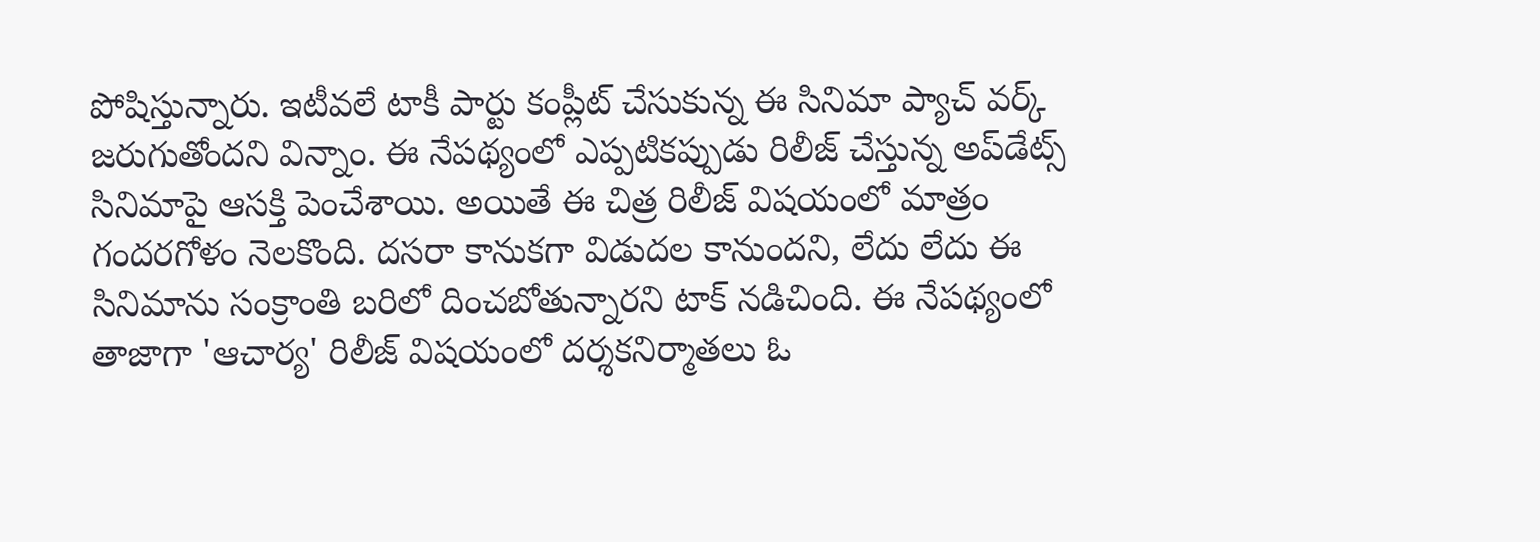పోషిస్తున్నారు. ఇటీవలే టాకీ పార్టు కంప్లీట్ చేసుకున్న ఈ సినిమా ప్యాచ్ వర్క్ జరుగుతోందని విన్నాం. ఈ నేపథ్యంలో ఎప్పటికప్పుడు రిలీజ్ చేస్తున్న అప్‌డేట్స్ సినిమాపై ఆసక్తి పెంచేశాయి. అయితే ఈ చిత్ర రిలీజ్ విషయంలో మాత్రం గందరగోళం నెలకొంది. దసరా కానుకగా విడుదల కానుందని, లేదు లేదు ఈ సినిమాను సంక్రాంతి బరిలో దించబోతున్నారని టాక్ నడిచింది. ఈ నేపథ్యంలో తాజాగా 'ఆచార్య' రిలీజ్ విషయంలో దర్శకనిర్మాతలు ఓ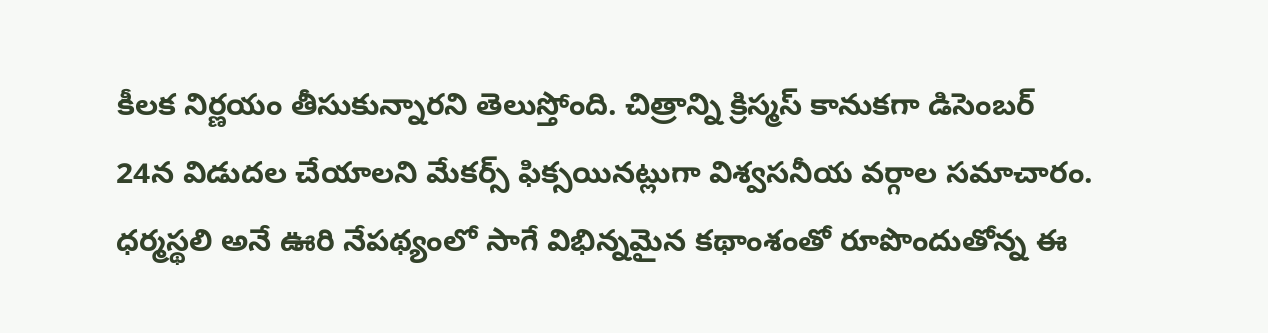కీలక నిర్ణయం తీసుకున్నారని తెలుస్తోంది. చిత్రాన్ని క్రిస్మస్ కానుకగా డిసెంబర్ 24న విడుదల చేయాలని మేకర్స్ ఫిక్సయినట్లుగా విశ్వసనీయ వర్గాల సమాచారం. ధర్మస్థలి అనే ఊరి నేపథ్యంలో సాగే విభిన్నమైన కథాంశంతో రూపొందుతోన్న ఈ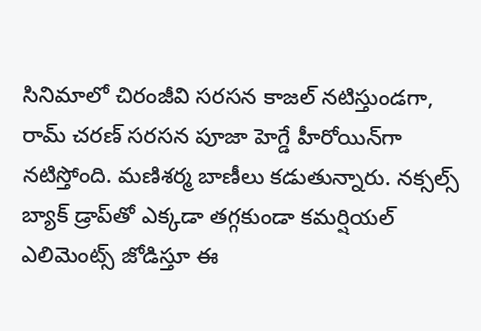సినిమాలో చిరంజీవి సరసన కాజల్ నటిస్తుండగా, రామ్ చరణ్ సరసన పూజా హెగ్డే హీరోయిన్‌గా నటిస్తోంది. మణిశర్మ బాణీలు కడుతున్నారు. నక్సల్స్ బ్యాక్ డ్రాప్‌తో ఎక్కడా తగ్గకుండా కమర్షియల్ ఎలిమెంట్స్ జోడిస్తూ ఈ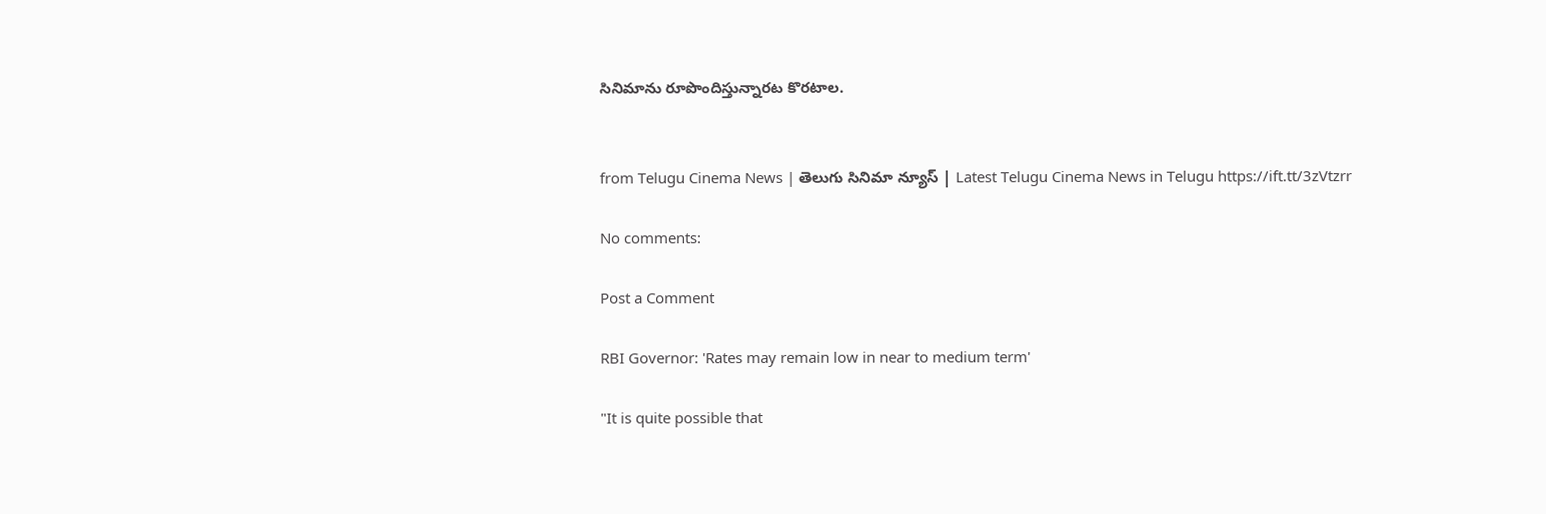సినిమాను రూపొందిస్తున్నారట కొరటాల.


from Telugu Cinema News | తెలుగు సినిమా న్యూస్ | Latest Telugu Cinema News in Telugu https://ift.tt/3zVtzrr

No comments:

Post a Comment

RBI Governor: 'Rates may remain low in near to medium term'

"It is quite possible that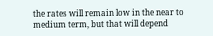the rates will remain low in the near to medium term, but that will depend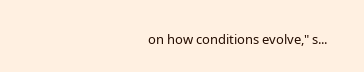on how conditions evolve," s...